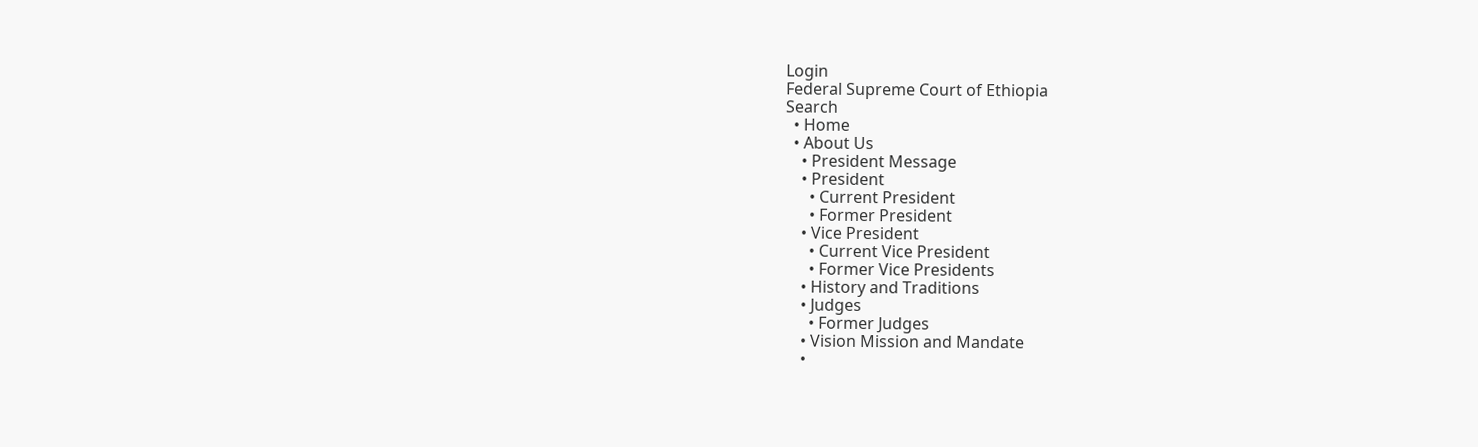Login
Federal Supreme Court of Ethiopia
Search
  • Home
  • About Us
    • President Message
    • President
      • Current President
      • Former President
    • Vice President
      • Current Vice President
      • Former Vice Presidents
    • History and Traditions
    • Judges
      • Former Judges
    • Vision Mission and Mandate
    •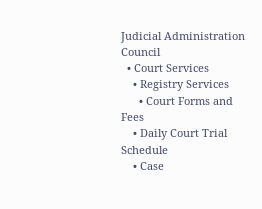Judicial Administration Council
  • Court Services
    • Registry Services
      • Court Forms and Fees
    • Daily Court Trial Schedule
    • Case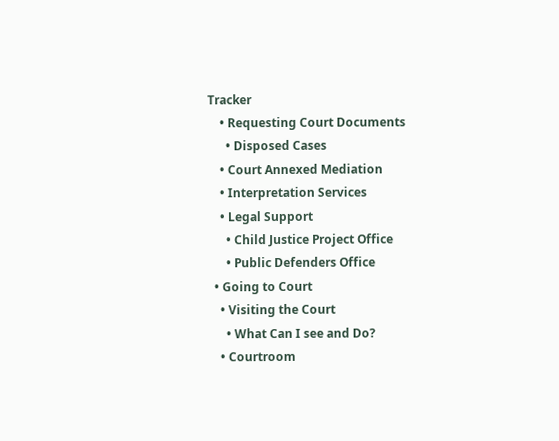Tracker
    • Requesting Court Documents
      • Disposed Cases
    • Court Annexed Mediation
    • Interpretation Services
    • Legal Support
      • Child Justice Project Office
      • Public Defenders Office
  • Going to Court
    • Visiting the Court
      • What Can I see and Do?
    • Courtroom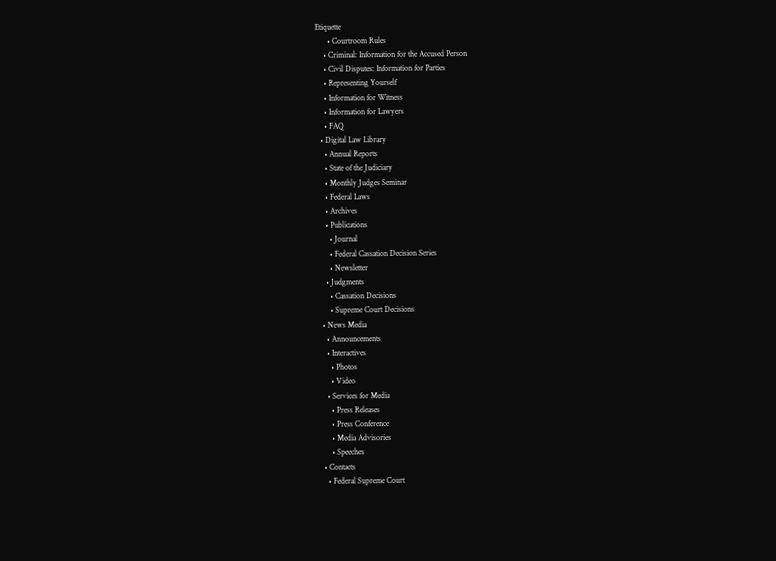Etiquette
      • Courtroom Rules
    • Criminal: Information for the Accused Person
    • Civil Disputes: Information for Parties
    • Representing Yourself
    • Information for Witness
    • Information for Lawyers
    • FAQ
  • Digital Law Library
    • Annual Reports
    • State of the Judiciary
    • Monthly Judges Seminar
    • Federal Laws
    • Archives
    • Publications
      • Journal
      • Federal Cassation Decision Series
      • Newsletter
    • Judgments
      • Cassation Decisions
      • Supreme Court Decisions
  • News Media
    • Announcements
    • Interactives
      • Photos
      • Video
    • Services for Media
      • Press Releases
      • Press Conference
      • Media Advisories
      • Speeches
  • Contacts
    • Federal Supreme Court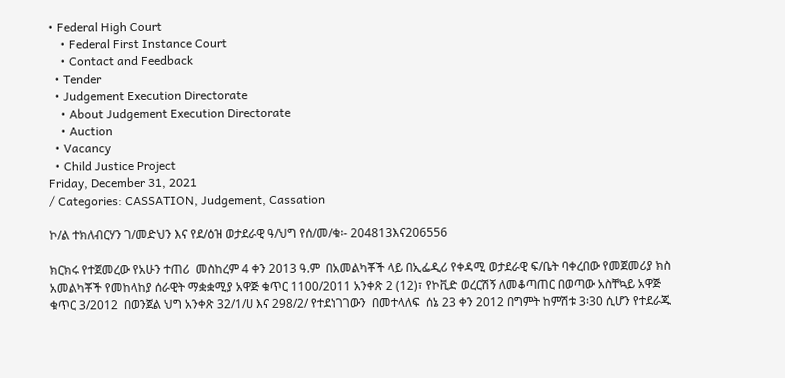• Federal High Court
    • Federal First Instance Court
    • Contact and Feedback
  • Tender
  • Judgement Execution Directorate
    • About Judgement Execution Directorate
    • Auction
  • Vacancy
  • Child Justice Project
Friday, December 31, 2021
/ Categories: CASSATION, Judgement, Cassation

ኮ/ል ተክለብርሃን ገ/መድህን እና የደ/ዕዝ ወታደራዊ ዓ/ህግ የሰ/መ/ቁ፡- 204813እና206556

ክርክሩ የተጀመረው የአሁን ተጠሪ  መስከረም 4 ቀን 2013 ዓ.ም  በአመልካቾች ላይ በኢፌዲሪ የቀዳሚ ወታደራዊ ፍ/ቤት ባቀረበው የመጀመሪያ ክስ አመልካቾች የመከላከያ ሰራዊት ማቋቋሚያ አዋጅ ቁጥር 1100/2011 አንቀጽ 2 (12)፣ የኮቪድ ወረርሽኝ ለመቆጣጠር በወጣው አስቸኳይ አዋጅ ቁጥር 3/2012  በወንጀል ህግ አንቀጽ 32/1/ሀ እና 298/2/ የተደነገገውን  በመተላለፍ  ሰኔ 23 ቀን 2012 በግምት ከምሽቱ 3፡30 ሲሆን የተደራጁ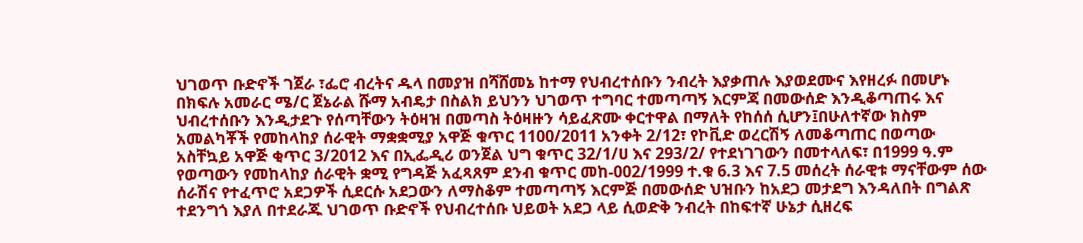ህገወጥ ቡድኖች ገጀራ ፣ፌሮ ብረትና ዱላ በመያዝ በሻሸመኔ ከተማ የህብረተሰቡን ንብረት እያቃጠሉ እያወደሙና እየዘረፉ በመሆኑ በክፍሉ አመራር ሜ/ር ጀኔራል ሹማ አብዴታ በስልክ ይህንን ህገወጥ ተግባር ተመጣጣኝ እርምጃ በመውሰድ እንዲቆጣጠሩ እና ህብረተሰቡን እንዲታደጉ የሰጣቸውን ትዕዛዝ በመጣስ ትዕዛዙን ሳይፈጽሙ ቀርተዋል በማለት የከሰሰ ሲሆን፤በሁለተኛው ክስም አመልካቾች የመከላከያ ሰራዊት ማቋቋሚያ አዋጅ ቁጥር 1100/2011 አንቀት 2/12፣ የኮቪድ ወረርሽኝ ለመቆጣጠር በወጣው አስቸኳይ አዋጅ ቂጥር 3/2012 እና በኢፌዲሪ ወንጀል ህግ ቁጥር 32/1/ሀ እና 293/2/ የተደነገገውን በመተላለፍ፣ በ1999 ዓ.ም የወጣውን የመከላከያ ሰራዊት ቋሚ የግዳጅ አፈጻጸም ደንብ ቁጥር መከ-002/1999 ተ.ቁ 6.3 እና 7.5 መሰረት ሰራዊቱ ማናቸውም ሰው ሰራሽና የተፈጥሮ አደጋዎች ሲደርሱ አደጋውን ለማስቆም ተመጣጣኝ እርምጅ በመውሰድ ህዝቡን ከአደጋ መታደግ እንዳለበት በግልጽ ተደንግጎ እያለ በተደራጁ ህገወጥ ቡድኖች የህብረተሰቡ ህይወት አደጋ ላይ ሲወድቅ ንብረት በከፍተኛ ሁኔታ ሲዘረፍ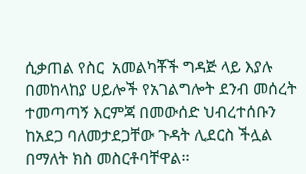ሲቃጠል የስር  አመልካቾች ግዳጅ ላይ እያሉ በመከላከያ ሀይሎች የአገልግሎት ደንብ መሰረት ተመጣጣኝ እርምጃ በመውሰድ ህብረተሰቡን ከአደጋ ባለመታደጋቸው ጉዳት ሊደርስ ችሏል  በማለት ክስ መስርቶባቸዋል፡፡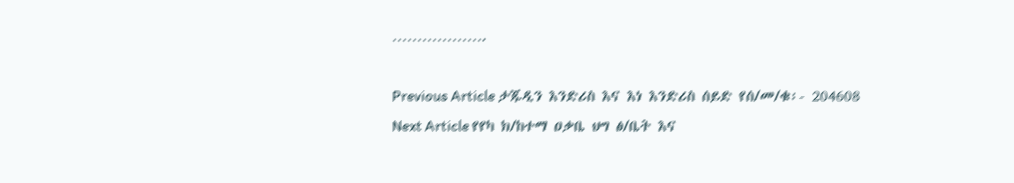……………….

Previous Article ታጁዲን እንድሪስ እና እነ እንድሪስ ሰይድ የሰ/መ/ቁ፡- 204608
Next Article የየካ ክ/ከተማ ዐቃቤ ህግ ፅ/ቤት እና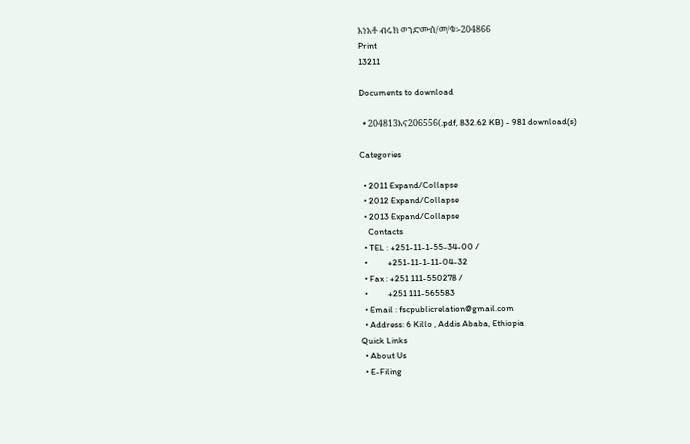እነአቶ ብሩክ ወንድሙሰ/መ/ቁ፡-204866
Print
13211

Documents to download

  • 204813እና206556(.pdf, 832.62 KB) - 981 download(s)

Categories

  • 2011 Expand/Collapse
  • 2012 Expand/Collapse
  • 2013 Expand/Collapse
    Contacts
  • TEL : +251-11-1-55-34-00 /
  •          +251-11-1-11-04-32
  • Fax : +251 111-550278 /
  •          +251 111-565583
  • Email : fscpublicrelation@gmail.com
  • Address: 6 Killo , Addis Ababa, Ethiopia
Quick Links
  • About Us
  • E-Filing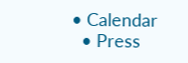• Calendar
  • Press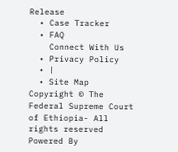Release
  • Case Tracker
  • FAQ
    Connect With Us
  • Privacy Policy
  • |
  • Site Map
Copyright © The Federal Supreme Court of Ethiopia- All rights reserved
Powered By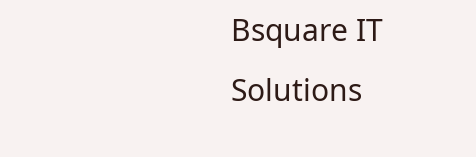Bsquare IT Solutions